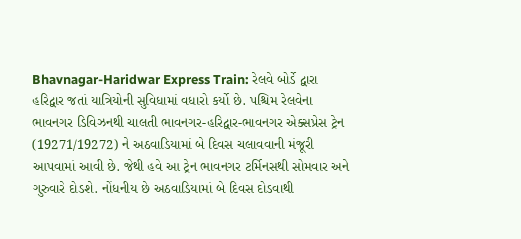Bhavnagar-Haridwar Express Train: રેલવે બોર્ડે દ્વારા હરિદ્વાર જતાં યાત્રિયોની સુવિધામાં વધારો કર્યો છે. પશ્ચિમ રેલવેના ભાવનગર ડિવિઝનથી ચાલતી ભાવનગર-હરિદ્વાર-ભાવનગર એક્સપ્રેસ ટ્રેન (19271/19272) ને અઠવાડિયામાં બે દિવસ ચલાવવાની મંજૂરી આપવામાં આવી છે. જેથી હવે આ ટ્રેન ભાવનગર ટર્મિનસથી સોમવાર અને ગુરુવારે દોડશે. નોંધનીય છે અઠવાડિયામાં બે દિવસ દોડવાથી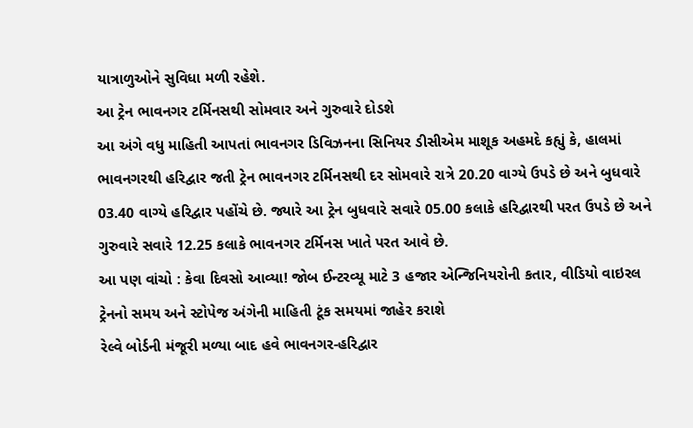યાત્રાળુઓને સુવિધા મળી રહેશે.
આ ટ્રેન ભાવનગર ટર્મિનસથી સોમવાર અને ગુરુવારે દોડશે
આ અંગે વધુ માહિતી આપતાં ભાવનગર ડિવિઝનના સિનિયર ડીસીએમ માશૂક અહમદે કહ્યું કે, હાલમાં ભાવનગરથી હરિદ્વાર જતી ટ્રેન ભાવનગર ટર્મિનસથી દર સોમવારે રાત્રે 20.20 વાગ્યે ઉપડે છે અને બુધવારે 03.40 વાગ્યે હરિદ્વાર પહોંચે છે. જ્યારે આ ટ્રેન બુધવારે સવારે 05.00 કલાકે હરિદ્વારથી પરત ઉપડે છે અને ગુરુવારે સવારે 12.25 કલાકે ભાવનગર ટર્મિનસ ખાતે પરત આવે છે.
આ પણ વાંચો : કેવા દિવસો આવ્યા! જોબ ઈન્ટરવ્યૂ માટે 3 હજાર એન્જિનિયરોની કતાર, વીડિયો વાઇરલ
ટ્રેનનો સમય અને સ્ટોપેજ અંગેની માહિતી ટૂંક સમયમાં જાહેર કરાશે
રેલ્વે બોર્ડની મંજૂરી મળ્યા બાદ હવે ભાવનગર-હરિદ્વાર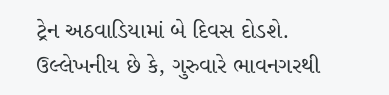ટ્રેન અઠવાડિયામાં બે દિવસ દોડશે. ઉલ્લેખનીય છે કે, ગુરુવારે ભાવનગરથી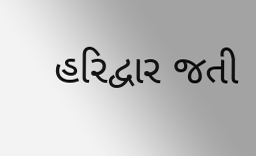હરિદ્વાર જતી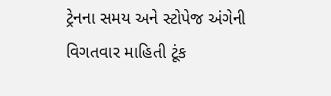ટ્રેનના સમય અને સ્ટોપેજ અંગેની વિગતવાર માહિતી ટૂંક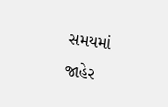સમયમાં જાહેર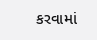કરવામાં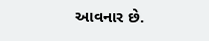આવનાર છે.